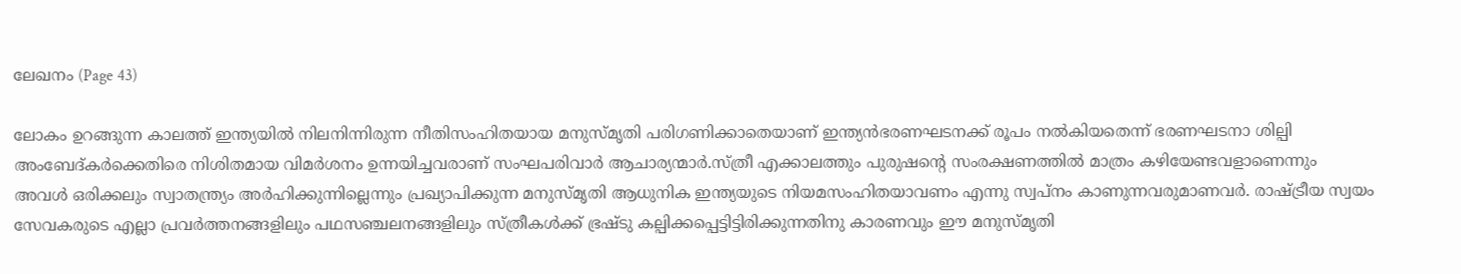ലേഖനം (Page 43)

ലോകം ഉറങ്ങുന്ന കാലത്ത് ഇന്ത്യയിൽ നിലനിന്നിരുന്ന നീതിസംഹിതയായ മനുസ്മൃതി പരിഗണിക്കാതെയാണ് ഇന്ത്യൻഭരണഘടനക്ക് രൂപം നൽകിയതെന്ന് ഭരണഘടനാ ശില്പി അംബേദ്കർക്കെതിരെ നിശിതമായ വിമർശനം ഉന്നയിച്ചവരാണ് സംഘപരിവാർ ആചാര്യന്മാർ.സ്‌ത്രീ എക്കാലത്തും പുരുഷന്റെ സംരക്ഷണത്തിൽ മാത്രം കഴിയേണ്ടവളാണെന്നും അവൾ ഒരിക്കലും സ്വാതന്ത്ര്യം അർഹിക്കുന്നില്ലെന്നും പ്രഖ്യാപിക്കുന്ന മനുസ്മൃതി ആധുനിക ഇന്ത്യയുടെ നിയമസംഹിതയാവണം എന്നു സ്വപ്നം കാണുന്നവരുമാണവർ. രാഷ്ട്രീയ സ്വയം സേവകരുടെ എല്ലാ പ്രവർത്തനങ്ങളിലും പഥസഞ്ചലനങ്ങളിലും സ്ത്രീകൾക്ക് ഭ്രഷ്ടു കല്പിക്കപ്പെട്ടിട്ടിരിക്കുന്നതിനു കാരണവും ഈ മനുസ്മൃതി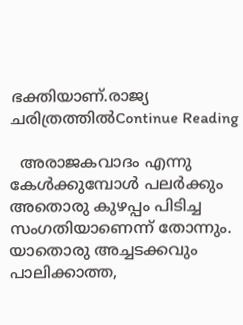ഭക്തിയാണ്.രാജ്യ ചരിത്രത്തിൽContinue Reading

  അരാജകവാദം എന്നു കേൾക്കുമ്പോൾ പലർക്കും അതൊരു കുഴപ്പം പിടിച്ച സംഗതിയാണെന്ന് തോന്നും. യാതൊരു അച്ചടക്കവും പാലിക്കാത്ത,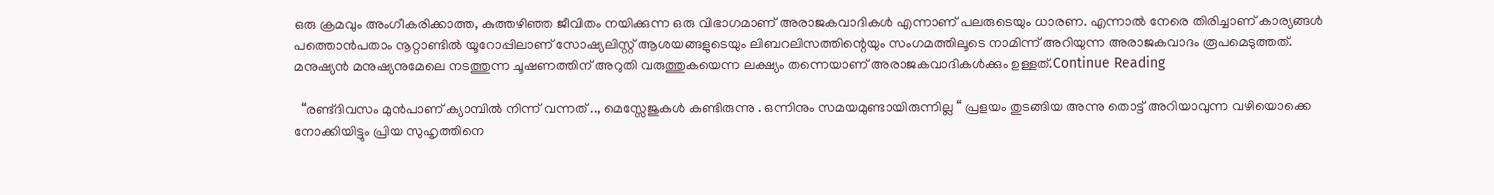ഒരു ക്രമവും അംഗീകരിക്കാത്ത, കുത്തഴിഞ്ഞ ജീവിതം നയിക്കുന്ന ഒരു വിഭാഗമാണ് അരാജകവാദികൾ എന്നാണ് പലരുടെയും ധാരണ. എന്നാൽ നേരെ തിരിച്ചാണ് കാര്യങ്ങൾ പത്തൊൻപതാം നൂറ്റാണ്ടിൽ യൂറോപ്പിലാണ് സോഷ്യലിസ്റ്റ് ആശയങ്ങളുടെയും ലിബറലിസത്തിന്റെയും സംഗമത്തിലൂടെ നാമിന്ന് അറിയുന്ന അരാജകവാദം രൂപമെടുത്തത്. മനുഷ്യൻ മനുഷ്യനുമേലെ നടത്തുന്ന ചൂഷണത്തിന് അറുതി വരുത്തുകയെന്ന ലക്ഷ്യം തന്നെയാണ് അരാജകവാദികൾക്കും ഉള്ളത്.Continue Reading

  “രണ്ട്ദിവസം മുൻപാണ് ക്യാമ്പിൽ നിന്ന് വന്നത് .., മെസ്സേജുകൾ കണ്ടിരുന്നു . ഒന്നിനും സമയമുണ്ടായിരുന്നില്ല “ പ്രളയം തുടങ്ങിയ അന്നു തൊട്ട് അറിയാവുന്ന വഴിയൊക്കെ നോക്കിയിട്ടും പ്രിയ സുഹൃത്തിനെ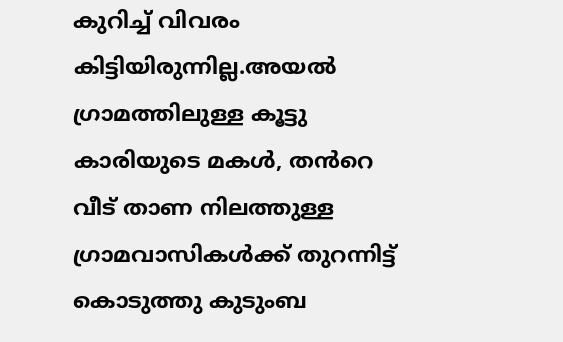കുറിച്ച് വിവരം കിട്ടിയിരുന്നില്ല.അയൽ ഗ്രാമത്തിലുള്ള കൂട്ടു കാരിയുടെ മകൾ, തൻറെ വീട് താണ നിലത്തുള്ള ഗ്രാമവാസികൾക്ക് തുറന്നിട്ട് കൊടുത്തു കുടുംബ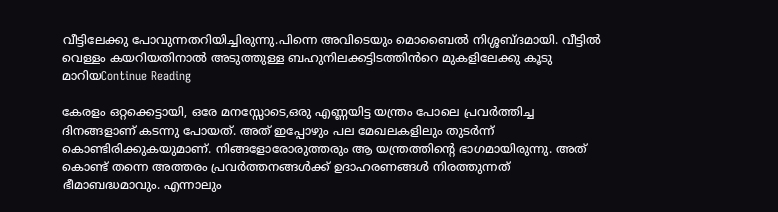വീട്ടിലേക്കു പോവുന്നതറിയിച്ചിരുന്നു.പിന്നെ അവിടെയും മൊബൈൽ നിശ്ശബ്ദമായി. വീട്ടിൽ വെള്ളം കയറിയതിനാൽ അടുത്തുള്ള ബഹുനിലക്കട്ടിടത്തിൻറെ മുകളിലേക്കു കൂടു മാറിയContinue Reading

കേരളം ഒറ്റക്കെട്ടായി, ഒരേ മനസ്സോടെ,ഒരു എണ്ണയിട്ട യന്ത്രം പോലെ പ്രവർത്തിച്ച ദിനങ്ങളാണ് കടന്നു പോയത്. അത് ഇപ്പോഴും പല മേഖലകളിലും തുടർന്ന് കൊണ്ടിരിക്കുകയുമാണ്. നിങ്ങളോരോരുത്തരും ആ യന്ത്രത്തിന്റെ ഭാഗമായിരുന്നു. അത് കൊണ്ട് തന്നെ അത്തരം പ്രവർത്തനങ്ങൾക്ക് ഉദാഹരണങ്ങൾ നിരത്തുന്നത് ഭീമാബദ്ധമാവും. എന്നാലും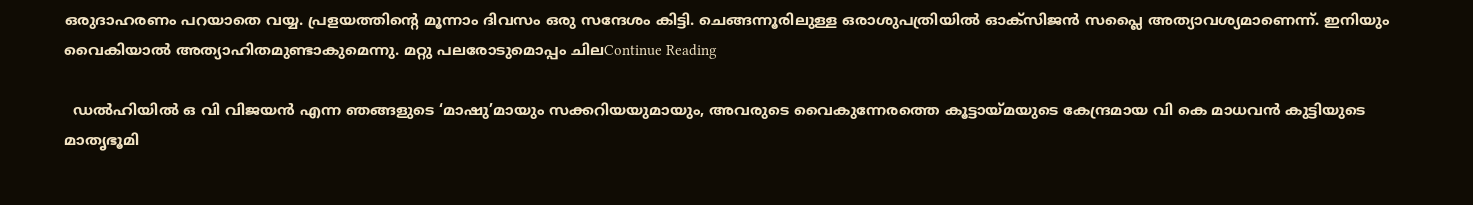ഒരുദാഹരണം പറയാതെ വയ്യ. പ്രളയത്തിന്റെ മൂന്നാം ദിവസം ഒരു സന്ദേശം കിട്ടി. ചെങ്ങന്നൂരിലുള്ള ഒരാശുപത്രിയിൽ ഓക്സിജൻ സപ്ലൈ അത്യാവശ്യമാണെന്ന്. ഇനിയും വൈകിയാൽ അത്യാഹിതമുണ്ടാകുമെന്നു. മറ്റു പലരോടുമൊപ്പം ചിലContinue Reading

  ഡൽഹിയിൽ ഒ വി വിജയൻ എന്ന ഞങ്ങളുടെ ‘മാഷു’മായും സക്കറിയയുമായും, അവരുടെ വൈകുന്നേരത്തെ കൂട്ടായ്മയുടെ കേന്ദ്രമായ വി കെ മാധവൻ കുട്ടിയുടെ മാതൃഭൂമി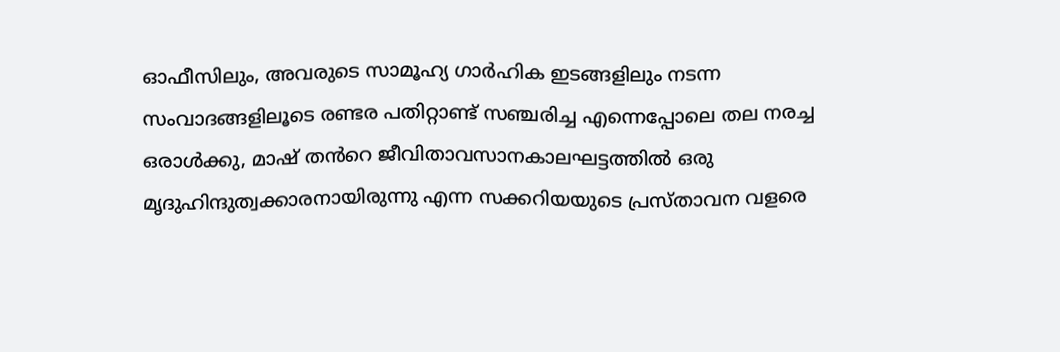ഓഫീസിലും, അവരുടെ സാമൂഹ്യ ഗാർഹിക ഇടങ്ങളിലും നടന്ന സംവാദങ്ങളിലൂടെ രണ്ടര പതിറ്റാണ്ട് സഞ്ചരിച്ച എന്നെപ്പോലെ തല നരച്ച ഒരാൾക്കു, മാഷ് തൻറെ ജീവിതാവസാനകാലഘട്ടത്തിൽ ഒരു മൃദുഹിന്ദുത്വക്കാരനായിരുന്നു എന്ന സക്കറിയയുടെ പ്രസ്താവന വളരെ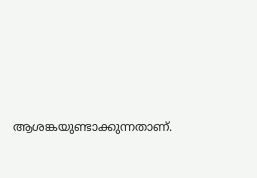ആശങ്കയുണ്ടാക്കുന്നതാണ്.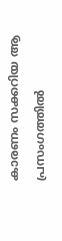കാരണം സക്കറിയ ആ പ്രസംഗത്തിൽ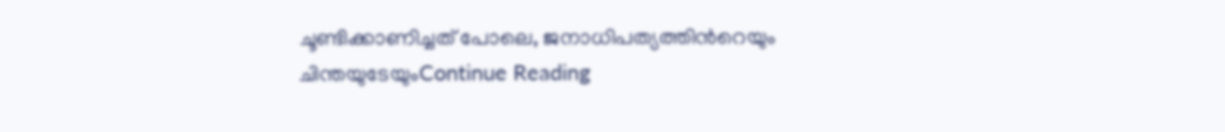ചൂണ്ടിക്കാണിച്ചത് പോലെ, ജനാധിപത്യത്തിൻറെയും ചിന്തയുടേയുംContinue Reading